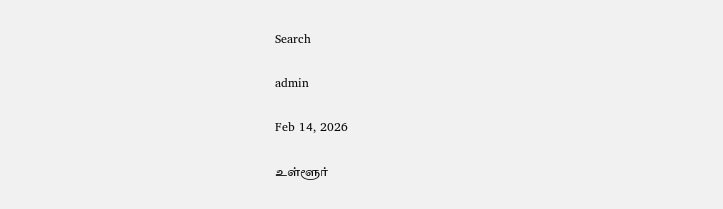Search

admin

Feb 14, 2026

உள்ளூர்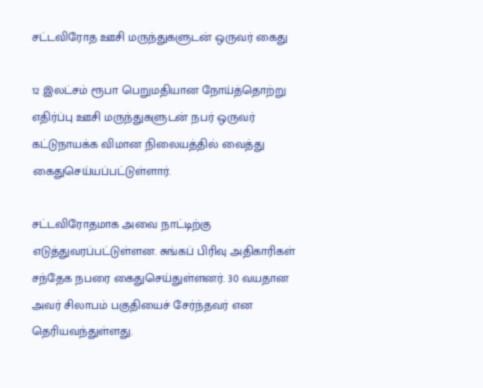சட்டவிரோத ஊசி மருந்துகளுடன் ஒருவர் கைது

12 இலட்சம் ரூபா பெறுமதியான நோய்த்தொற்று எதிர்ப்பு ஊசி மருந்துகளுடன் நபர் ஒருவர் கட்டுநாயக்க விமான நிலையத்தில் வைத்து கைதுசெய்யப்பட்டுள்ளார்.

சட்டவிரோதமாக அவை நாட்டிற்கு எடுத்துவரப்பட்டுள்ளன. சுங்கப் பிரிவு அதிகாரிகள் சந்தேக நபரை கைதுசெய்துள்ளனர். 30 வயதான அவர் சிலாபம் பகுதியைச் சேர்ந்தவர் என தெரியவந்துள்ளது.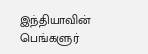இந்தியாவின் பெங்களுர்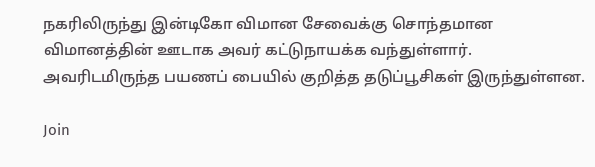நகரிலிருந்து இன்டிகோ விமான சேவைக்கு சொந்தமான விமானத்தின் ஊடாக அவர் கட்டுநாயக்க வந்துள்ளார். அவரிடமிருந்த பயணப் பையில் குறித்த தடுப்பூசிகள் இருந்துள்ளன.

Join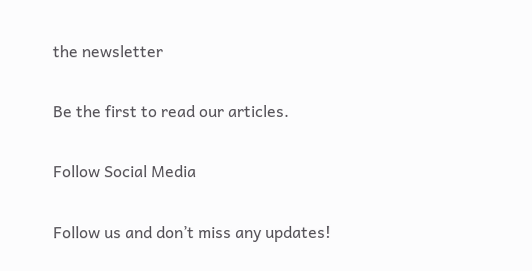the newsletter

Be the first to read our articles.

Follow Social Media

Follow us and don’t miss any updates!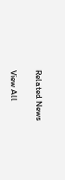Related News

View All